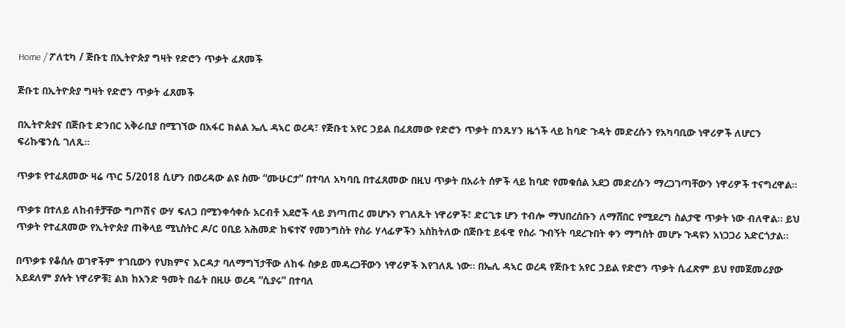Home / ፖለቲካ / ጅቡቲ በኢትዮጵያ ግዛት የድሮን ጥቃት ፈጸመች

ጅቡቲ በኢትዮጵያ ግዛት የድሮን ጥቃት ፈጸመች

በኢትዮጵያና በጅቡቲ ድንበር አቅራቢያ በሚገኘው በአፋር ክልል ኤሊ ዳኣር ወረዳ፣ የጅቡቲ አየር ኃይል በፈጸመው የድሮን ጥቃት በንጹሃን ዜጎች ላይ ከባድ ጉዳት መድረሱን የአካባቢው ነዋሪዎች ለሆርን ፍሪኩዌንሲ ገለጹ።

ጥቃቱ የተፈጸመው ዛሬ ጥር 5/2018 ሲሆን በወረዳው ልዩ ስሙ “ሙሁርታ” በተባለ አካባቢ በተፈጸመው በዚህ ጥቃት በአራት ሰዎች ላይ ከባድ የመቁሰል አደጋ መድረሱን ማረጋገጣቸውን ነዋሪዎች ተናግረዋል።

ጥቃቱ በተለይ ለከብቶቻቸው ግጦሽና ውሃ ፍለጋ በሚንቀሳቀሱ አርብቶ አደሮች ላይ ያነጣጠረ መሆኑን የገለጹት ነዋሪዎች፣ ድርጊቱ ሆን ተብሎ ማህበረሰቡን ለማሸበር የሚደረግ ስልታዊ ጥቃት ነው ብለዋል። ይህ ጥቃት የተፈጸመው የኢትዮጵያ ጠቅላይ ሚኒስትር ዶ/ር ዐቢይ አሕመድ ከፍተኛ የመንግስት የስራ ሃላፊዎችን አስከትለው በጅቡቲ ይፋዊ የስራ ጉብኝት ባደረጉበት ቀን ማግስት መሆኑ ጉዳዩን አነጋጋሪ አድርጎታል።

በጥቃቱ የቆሰሉ ወገኖችም ተገቢውን የህክምና እርዳታ ባለማግኘታቸው ለከፋ ስቃይ መዳረጋቸውን ነዋሪዎች እየገለጹ ነው። በኤሊ ዳኣር ወረዳ የጅቡቲ አየር ኃይል የድሮን ጥቃት ሲፈጽም ይህ የመጀመሪያው አይደለም ያሉት ነዋሪዎቹ፤ ልክ ከአንድ ዓመት በፊት በዚሁ ወረዳ “ሲያሩ” በተባለ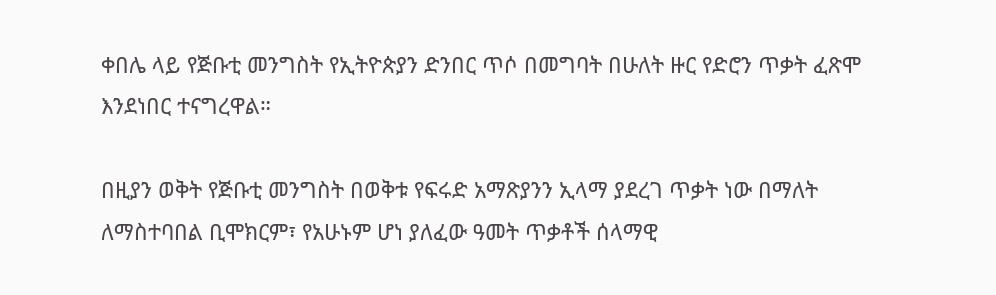ቀበሌ ላይ የጅቡቲ መንግስት የኢትዮጵያን ድንበር ጥሶ በመግባት በሁለት ዙር የድሮን ጥቃት ፈጽሞ እንደነበር ተናግረዋል።

በዚያን ወቅት የጅቡቲ መንግስት በወቅቱ የፍሩድ አማጽያንን ኢላማ ያደረገ ጥቃት ነው በማለት ለማስተባበል ቢሞክርም፣ የአሁኑም ሆነ ያለፈው ዓመት ጥቃቶች ሰላማዊ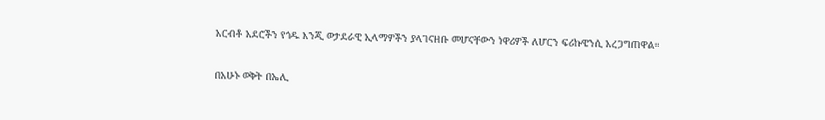አርብቶ አደሮችን የጎዱ እንጂ ወታደራዊ ኢላማዎችን ያላገናዘቡ መሆናቸውን ነዋሪዎች ለሆርን ፍሪኩዌንሲ አረጋግጠዋል።

በአሁኑ ወቅት በኤሊ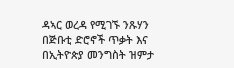ዳኣር ወረዳ የሚገኙ ንጹሃን በጅቡቲ ድሮኖች ጥቃት እና በኢትዮጵያ መንግስት ዝምታ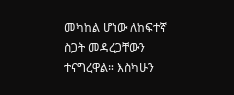መካከል ሆነው ለከፍተኛ ስጋት መዳረጋቸውን ተናግረዋል። እስካሁን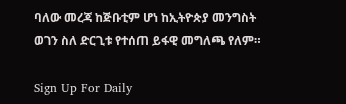ባለው መረጃ ከጅቡቲም ሆነ ከኢትዮጵያ መንግስት ወገን ስለ ድርጊቱ የተሰጠ ይፋዊ መግለጫ የለም።

Sign Up For Daily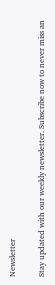Newsletter

Stay updated with our weekly newsletter. Subscribe now to never miss an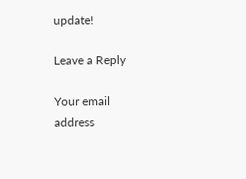update!

Leave a Reply

Your email address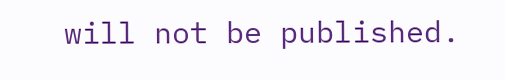will not be published.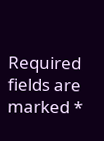Required fields are marked *